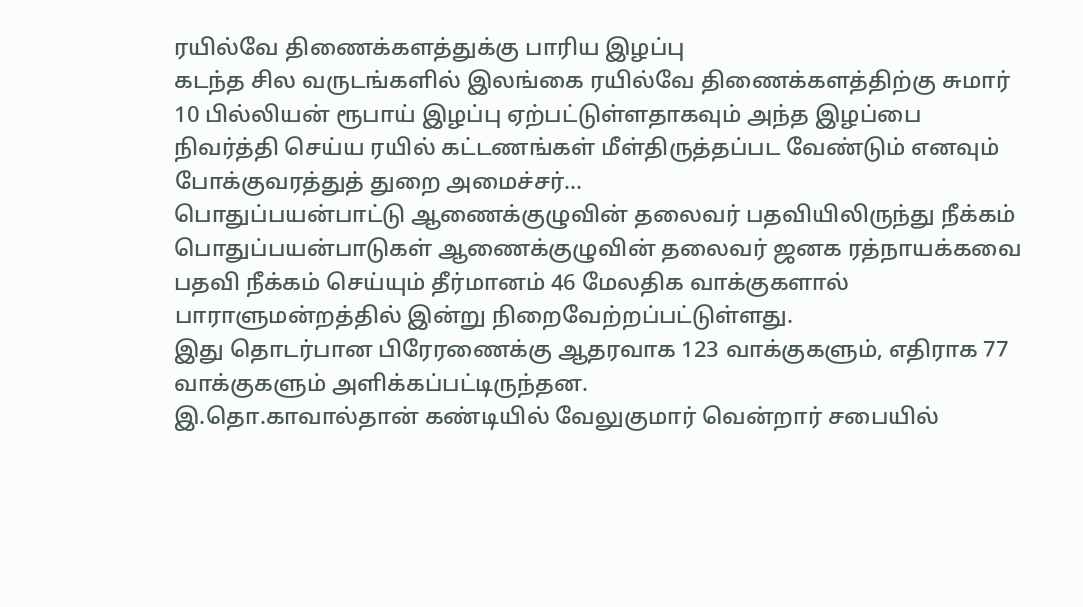ரயில்வே திணைக்களத்துக்கு பாரிய இழப்பு
கடந்த சில வருடங்களில் இலங்கை ரயில்வே திணைக்களத்திற்கு சுமார் 10 பில்லியன் ரூபாய் இழப்பு ஏற்பட்டுள்ளதாகவும் அந்த இழப்பை நிவர்த்தி செய்ய ரயில் கட்டணங்கள் மீள்திருத்தப்பட வேண்டும் எனவும் போக்குவரத்துத் துறை அமைச்சர்...
பொதுப்பயன்பாட்டு ஆணைக்குழுவின் தலைவர் பதவியிலிருந்து நீக்கம்
பொதுப்பயன்பாடுகள் ஆணைக்குழுவின் தலைவர் ஜனக ரத்நாயக்கவை பதவி நீக்கம் செய்யும் தீர்மானம் 46 மேலதிக வாக்குகளால் பாராளுமன்றத்தில் இன்று நிறைவேற்றப்பட்டுள்ளது.
இது தொடர்பான பிரேரணைக்கு ஆதரவாக 123 வாக்குகளும், எதிராக 77 வாக்குகளும் அளிக்கப்பட்டிருந்தன.
இ.தொ.காவால்தான் கண்டியில் வேலுகுமார் வென்றார் சபையில்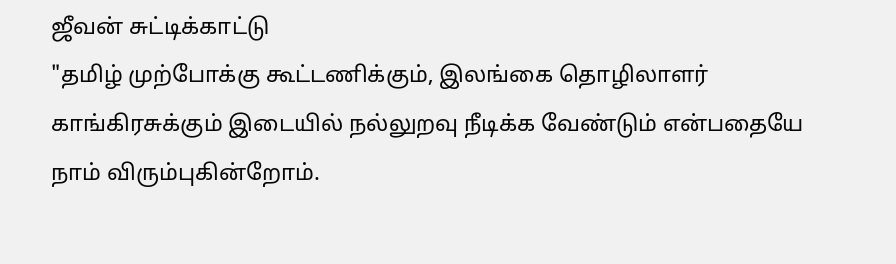ஜீவன் சுட்டிக்காட்டு
"தமிழ் முற்போக்கு கூட்டணிக்கும், இலங்கை தொழிலாளர் காங்கிரசுக்கும் இடையில் நல்லுறவு நீடிக்க வேண்டும் என்பதையே நாம் விரும்புகின்றோம்.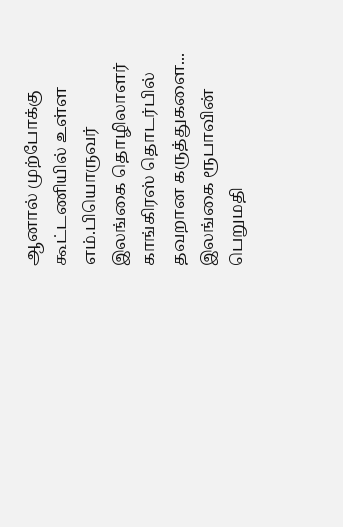ஆனால் முற்போக்கு கூட்டணியில் உள்ள எம்.பியொருவர் இலங்கை தொழிலாளர் காங்கிரஸ் தொடர்பில் தவறான கருத்துகளை...
இலங்கை ரூபாவின் பெறுமதி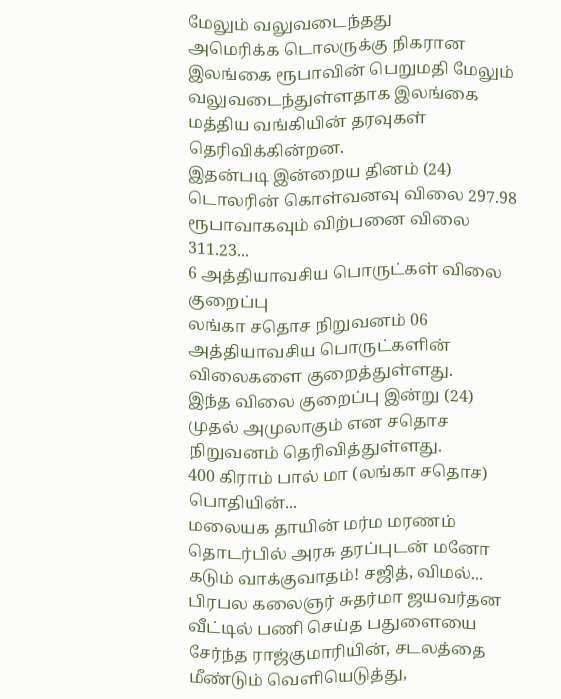மேலும் வலுவடைந்தது
அமெரிக்க டொலருக்கு நிகரான இலங்கை ரூபாவின் பெறுமதி மேலும் வலுவடைந்துள்ளதாக இலங்கை மத்திய வங்கியின் தரவுகள் தெரிவிக்கின்றன.
இதன்படி இன்றைய தினம் (24) டொலரின் கொள்வனவு விலை 297.98 ரூபாவாகவும் விற்பனை விலை 311.23...
6 அத்தியாவசிய பொருட்கள் விலை குறைப்பு
லங்கா சதொச நிறுவனம் 06 அத்தியாவசிய பொருட்களின் விலைகளை குறைத்துள்ளது.
இந்த விலை குறைப்பு இன்று (24) முதல் அமுலாகும் என சதொச நிறுவனம் தெரிவித்துள்ளது.
400 கிராம் பால் மா (லங்கா சதொச) பொதியின்...
மலையக தாயின் மர்ம மரணம் தொடர்பில் அரசு தரப்புடன் மனோ கடும் வாக்குவாதம்! சஜித், விமல்...
பிரபல கலைஞர் சுதர்மா ஜயவர்தன வீட்டில் பணி செய்த பதுளையை சேர்ந்த ராஜ்குமாரியின், சடலத்தை மீண்டும் வெளியெடுத்து,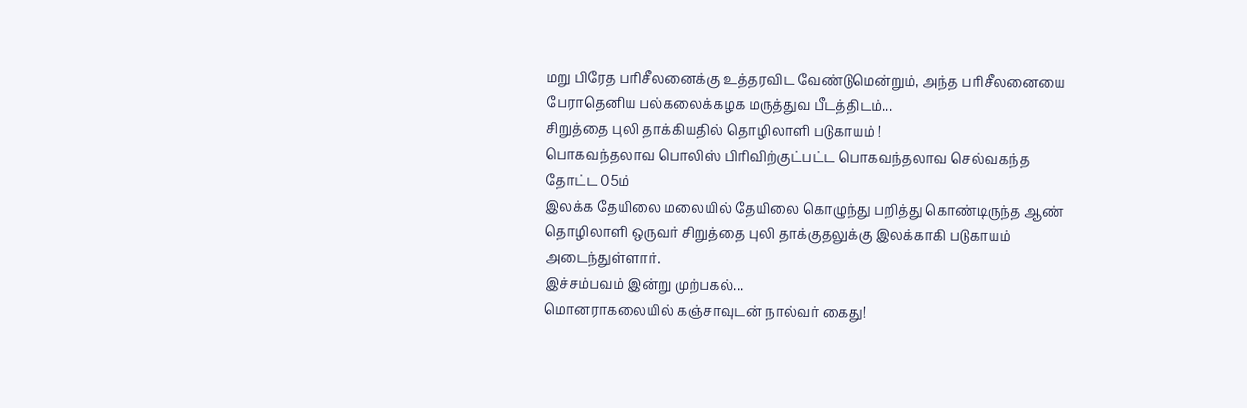மறு பிரேத பரிசீலனைக்கு உத்தரவிட வேண்டுமென்றும், அந்த பரிசீலனையை பேராதெனிய பல்கலைக்கழக மருத்துவ பீடத்திடம்...
சிறுத்தை புலி தாக்கியதில் தொழிலாளி படுகாயம் !
பொகவந்தலாவ பொலிஸ் பிரிவிற்குட்பட்ட பொகவந்தலாவ செல்வகந்த தோட்ட 05ம்
இலக்க தேயிலை மலையில் தேயிலை கொழுந்து பறித்து கொண்டிருந்த ஆண் தொழிலாளி ஒருவர் சிறுத்தை புலி தாக்குதலுக்கு இலக்காகி படுகாயம் அடைந்துள்ளார்.
இச்சம்பவம் இன்று முற்பகல்...
மொனராகலையில் கஞ்சாவுடன் நால்வர் கைது!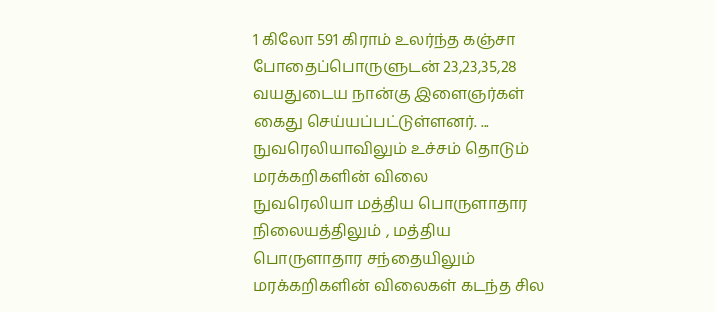1 கிலோ 591 கிராம் உலர்ந்த கஞ்சா போதைப்பொருளுடன் 23,23,35,28 வயதுடைய நான்கு இளைஞர்கள் கைது செய்யப்பட்டுள்ளனர். ...
நுவரெலியாவிலும் உச்சம் தொடும் மரக்கறிகளின் விலை
நுவரெலியா மத்திய பொருளாதார நிலையத்திலும் , மத்திய பொருளாதார சந்தையிலும் மரக்கறிகளின் விலைகள் கடந்த சில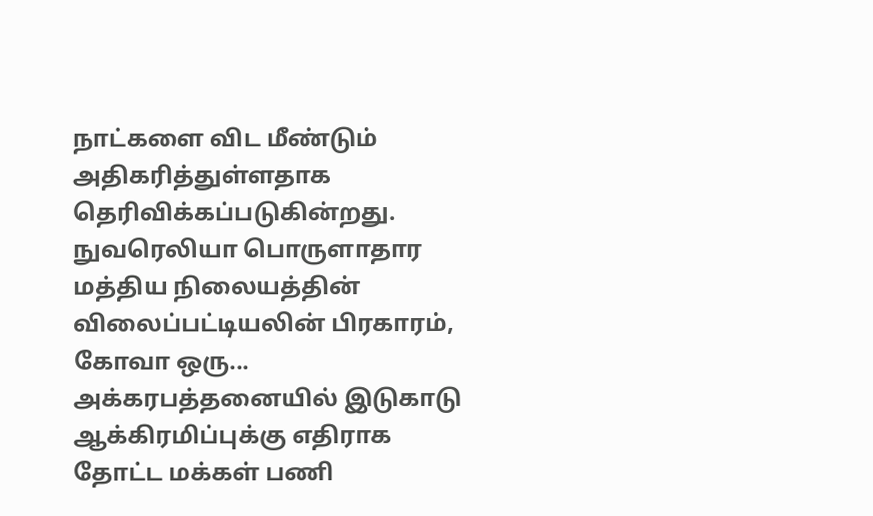நாட்களை விட மீண்டும் அதிகரித்துள்ளதாக தெரிவிக்கப்படுகின்றது.
நுவரெலியா பொருளாதார மத்திய நிலையத்தின் விலைப்பட்டியலின் பிரகாரம், கோவா ஒரு...
அக்கரபத்தனையில் இடுகாடு ஆக்கிரமிப்புக்கு எதிராக தோட்ட மக்கள் பணி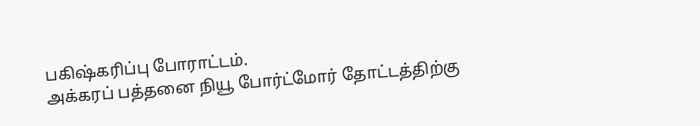பகிஷ்கரிப்பு போராட்டம்.
அக்கரப் பத்தனை நியூ போர்ட்மோர் தோட்டத்திற்கு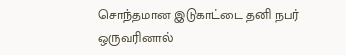சொந்தமான இடுகாட்டை தனி நபர் ஒருவரினால்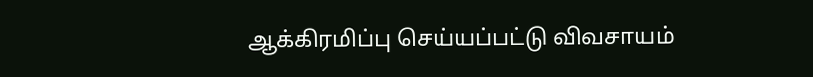ஆக்கிரமிப்பு செய்யப்பட்டு விவசாயம்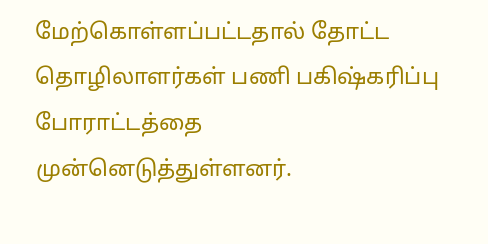மேற்கொள்ளப்பட்டதால் தோட்ட தொழிலாளர்கள் பணி பகிஷ்கரிப்பு போராட்டத்தை முன்னெடுத்துள்ளனர்.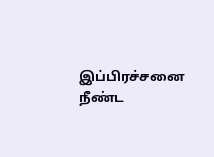இப்பிரச்சனை நீண்ட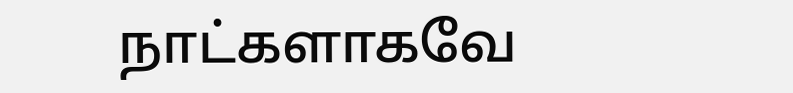நாட்களாகவே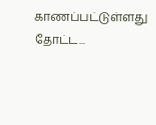காணப்பட்டுள்ளது தோட்ட...